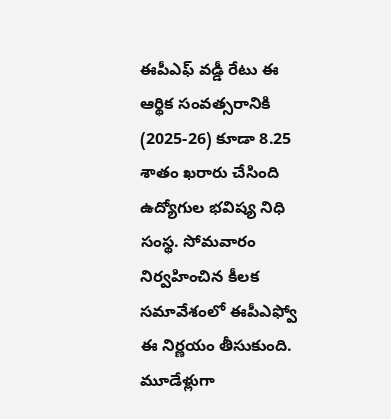ఈపీఎఫ్ వడ్డీ రేటు ఈ ఆర్థిక సంవత్సరానికి (2025-26) కూడా 8.25 శాతం ఖరారు చేసింది ఉద్యోగుల భవిష్య నిధి సంస్థ. సోమవారం నిర్వహించిన కీలక సమావేశంలో ఈపీఎఫ్వో ఈ నిర్ణయం తీసుకుంది. మూడేళ్లుగా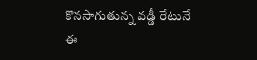కొనసాగుతున్న వడ్డీ రేటునే ఈ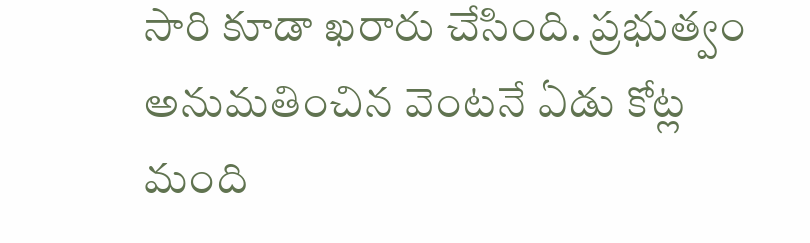సారి కూడా ఖరారు చేసింది. ప్రభుత్వం అనుమతించిన వెంటనే ఏడు కోట్ల మంది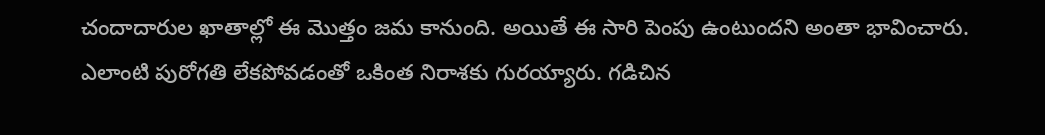చందాదారుల ఖాతాల్లో ఈ మొత్తం జమ కానుంది. అయితే ఈ సారి పెంపు ఉంటుందని అంతా భావించారు. ఎలాంటి పురోగతి లేకపోవడంతో ఒకింత నిరాశకు గురయ్యారు. గడిచిన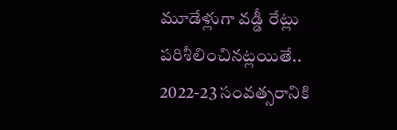మూడేళ్లుగా వడ్డీ రేట్లు పరిశీలించినట్లయితే.. 2022-23 సంవత్సరానికి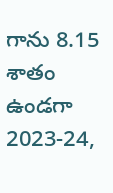గాను 8.15 శాతం ఉండగా 2023-24,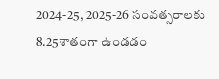2024-25, 2025-26 సంవత్సరాలకు 8.25శాతంగా ఉండడం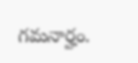గమనార్హం.